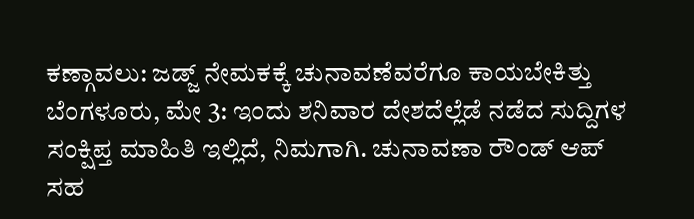ಕಣ್ಗಾವಲು: ಜಡ್ಜ್ ನೇಮಕಕ್ಕೆ ಚುನಾವಣೆವರೆಗೂ ಕಾಯಬೇಕಿತ್ತು
ಬೆಂಗಳೂರು, ಮೇ 3: ಇಂದು ಶನಿವಾರ ದೇಶದೆಲ್ಲೆಡೆ ನಡೆದ ಸುದ್ದಿಗಳ ಸಂಕ್ಷಿಪ್ತ ಮಾಹಿತಿ ಇಲ್ಲಿದೆ, ನಿಮಗಾಗಿ. ಚುನಾವಣಾ ರೌಂಡ್ ಆಪ್ ಸಹ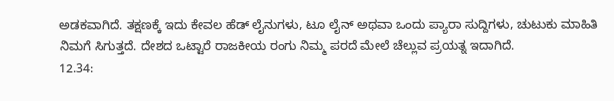ಅಡಕವಾಗಿದೆ. ತಕ್ಷಣಕ್ಕೆ ಇದು ಕೇವಲ ಹೆಡ್ ಲೈನುಗಳು, ಟೂ ಲೈನ್ ಅಥವಾ ಒಂದು ಪ್ಯಾರಾ ಸುದ್ದಿಗಳು, ಚುಟುಕು ಮಾಹಿತಿ ನಿಮಗೆ ಸಿಗುತ್ತದೆ. ದೇಶದ ಒಟ್ಟಾರೆ ರಾಜಕೀಯ ರಂಗು ನಿಮ್ಮ ಪರದೆ ಮೇಲೆ ಚೆಲ್ಲುವ ಪ್ರಯತ್ನ ಇದಾಗಿದೆ.
12.34: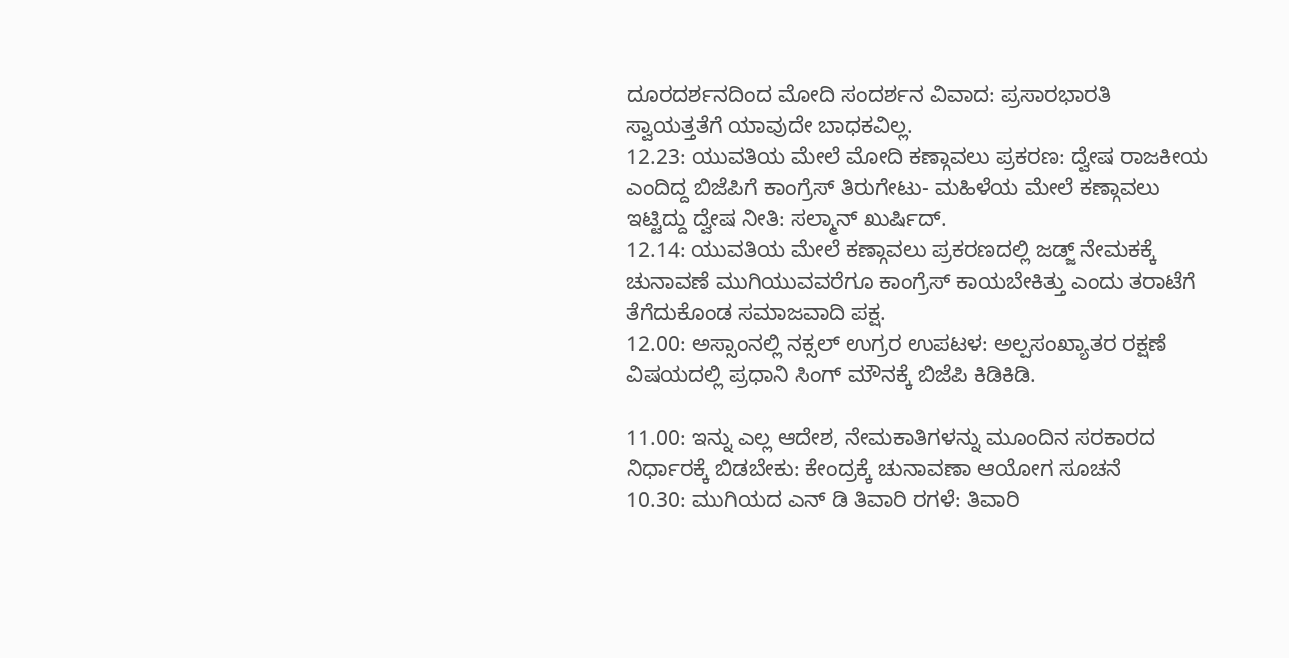ದೂರದರ್ಶನದಿಂದ ಮೋದಿ ಸಂದರ್ಶನ ವಿವಾದ: ಪ್ರಸಾರಭಾರತಿ ಸ್ವಾಯತ್ತತೆಗೆ ಯಾವುದೇ ಬಾಧಕವಿಲ್ಲ.
12.23: ಯುವತಿಯ ಮೇಲೆ ಮೋದಿ ಕಣ್ಗಾವಲು ಪ್ರಕರಣ: ದ್ವೇಷ ರಾಜಕೀಯ ಎಂದಿದ್ದ ಬಿಜೆಪಿಗೆ ಕಾಂಗ್ರೆಸ್ ತಿರುಗೇಟು- ಮಹಿಳೆಯ ಮೇಲೆ ಕಣ್ಗಾವಲು ಇಟ್ಟಿದ್ದು ದ್ವೇಷ ನೀತಿ: ಸಲ್ಮಾನ್ ಖುರ್ಷಿದ್.
12.14: ಯುವತಿಯ ಮೇಲೆ ಕಣ್ಗಾವಲು ಪ್ರಕರಣದಲ್ಲಿ ಜಡ್ಜ್ ನೇಮಕಕ್ಕೆ ಚುನಾವಣೆ ಮುಗಿಯುವವರೆಗೂ ಕಾಂಗ್ರೆಸ್ ಕಾಯಬೇಕಿತ್ತು ಎಂದು ತರಾಟೆಗೆ ತೆಗೆದುಕೊಂಡ ಸಮಾಜವಾದಿ ಪಕ್ಷ.
12.00: ಅಸ್ಸಾಂನಲ್ಲಿ ನಕ್ಸಲ್ ಉಗ್ರರ ಉಪಟಳ: ಅಲ್ಪಸಂಖ್ಯಾತರ ರಕ್ಷಣೆ ವಿಷಯದಲ್ಲಿ ಪ್ರಧಾನಿ ಸಿಂಗ್ ಮೌನಕ್ಕೆ ಬಿಜೆಪಿ ಕಿಡಿಕಿಡಿ.

11.00: ಇನ್ನು ಎಲ್ಲ ಆದೇಶ, ನೇಮಕಾತಿಗಳನ್ನು ಮೂಂದಿನ ಸರಕಾರದ ನಿರ್ಧಾರಕ್ಕೆ ಬಿಡಬೇಕು: ಕೇಂದ್ರಕ್ಕೆ ಚುನಾವಣಾ ಆಯೋಗ ಸೂಚನೆ
10.30: ಮುಗಿಯದ ಎನ್ ಡಿ ತಿವಾರಿ ರಗಳೆ: ತಿವಾರಿ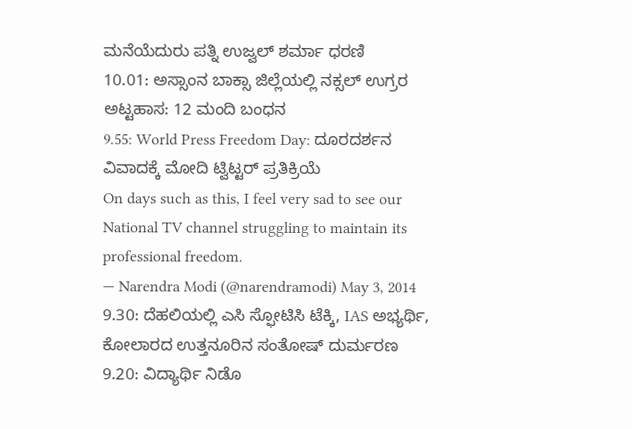ಮನೆಯೆದುರು ಪತ್ನಿ ಉಜ್ವಲ್ ಶರ್ಮಾ ಧರಣಿ
10.01: ಅಸ್ಸಾಂನ ಬಾಕ್ಸಾ ಜಿಲ್ಲೆಯಲ್ಲಿ ನಕ್ಸಲ್ ಉಗ್ರರ ಅಟ್ಟಹಾಸ: 12 ಮಂದಿ ಬಂಧನ
9.55: World Press Freedom Day: ದೂರದರ್ಶನ ವಿವಾದಕ್ಕೆ ಮೋದಿ ಟ್ವಿಟ್ಟರ್ ಪ್ರತಿಕ್ರಿಯೆ
On days such as this, I feel very sad to see our National TV channel struggling to maintain its professional freedom.
— Narendra Modi (@narendramodi) May 3, 2014 9.30: ದೆಹಲಿಯಲ್ಲಿ ಎಸಿ ಸ್ಫೋಟಿಸಿ ಟೆಕ್ಕಿ, IAS ಅಭ್ಯರ್ಥಿ, ಕೋಲಾರದ ಉತ್ತನೂರಿನ ಸಂತೋಷ್ ದುರ್ಮರಣ
9.20: ವಿದ್ಯಾರ್ಥಿ ನಿಡೊ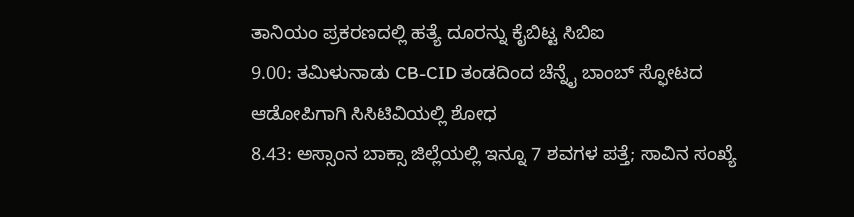ತಾನಿಯಂ ಪ್ರಕರಣದಲ್ಲಿ ಹತ್ಯೆ ದೂರನ್ನು ಕೈಬಿಟ್ಟ ಸಿಬಿಐ
9.00: ತಮಿಳುನಾಡು CB-CID ತಂಡದಿಂದ ಚೆನ್ನೈ ಬಾಂಬ್ ಸ್ಫೋಟದ ಆಡೋಪಿಗಾಗಿ ಸಿಸಿಟಿವಿಯಲ್ಲಿ ಶೋಧ
8.43: ಅಸ್ಸಾಂನ ಬಾಕ್ಸಾ ಜಿಲ್ಲೆಯಲ್ಲಿ ಇನ್ನೂ 7 ಶವಗಳ ಪತ್ತೆ; ಸಾವಿನ ಸಂಖ್ಯೆ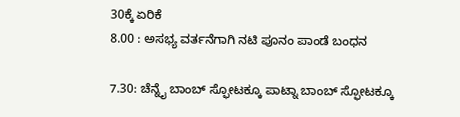30ಕ್ಕೆ ಏರಿಕೆ
8.00 : ಅಸಭ್ಯ ವರ್ತನೆಗಾಗಿ ನಟಿ ಪೂನಂ ಪಾಂಡೆ ಬಂಧನ

7.30: ಚೆನ್ನೈ ಬಾಂಬ್ ಸ್ಫೋಟಕ್ಕೂ ಪಾಟ್ನಾ ಬಾಂಬ್ ಸ್ಫೋಟಕ್ಕೂ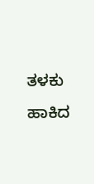ತಳಕು ಹಾಕಿದ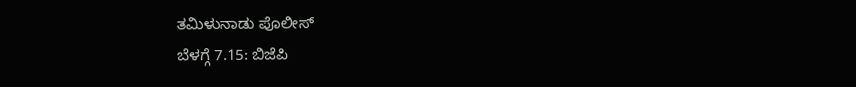ತಮಿಳುನಾಡು ಪೊಲೀಸ್
ಬೆಳಗ್ಗೆ 7.15: ಬಿಜೆಪಿ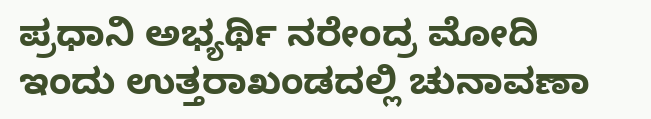ಪ್ರಧಾನಿ ಅಭ್ಯರ್ಥಿ ನರೇಂದ್ರ ಮೋದಿ ಇಂದು ಉತ್ತರಾಖಂಡದಲ್ಲಿ ಚುನಾವಣಾ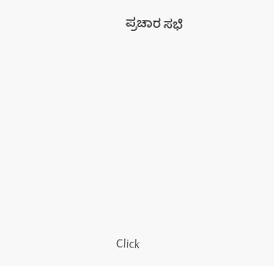ಪ್ರಚಾರ ಸಭೆ












Click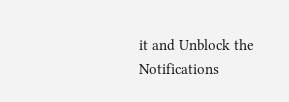it and Unblock the Notifications